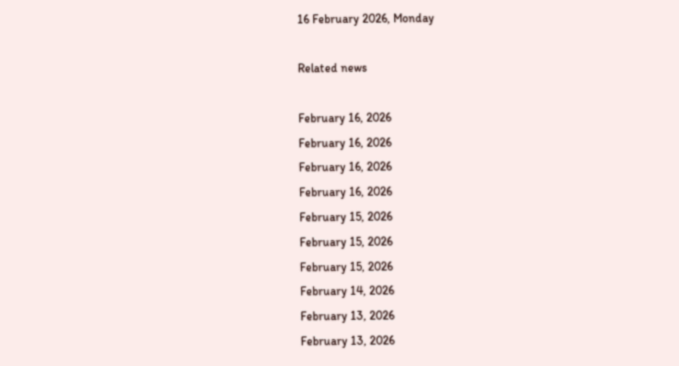16 February 2026, Monday

Related news

February 16, 2026
February 16, 2026
February 16, 2026
February 16, 2026
February 15, 2026
February 15, 2026
February 15, 2026
February 14, 2026
February 13, 2026
February 13, 2026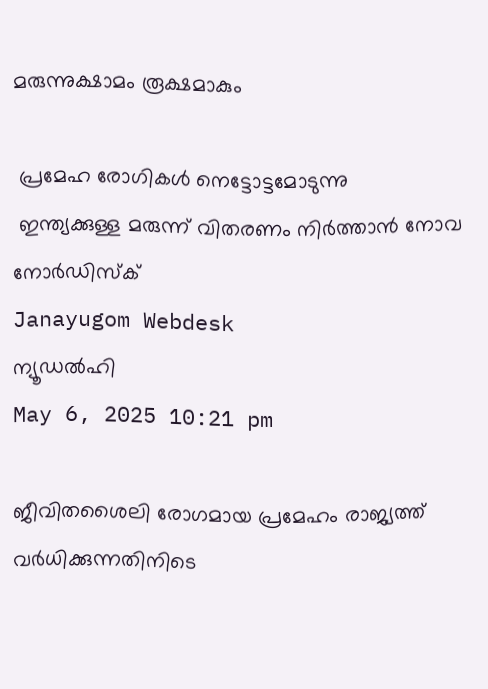മരുന്നുക്ഷാമം രൂക്ഷമാകും

 പ്രമേഹ രോഗികള്‍ നെട്ടോട്ടമോടുന്നു
 ഇന്ത്യക്കുള്ള മരുന്ന് വിതരണം നിര്‍ത്താന്‍ നോവ നോര്‍ഡിസ്ക്
Janayugom Webdesk
ന്യൂഡല്‍ഹി
May 6, 2025 10:21 pm

ജീവിതശൈലി രോഗമായ പ്രമേഹം രാജ്യത്ത് വര്‍ധിക്കുന്നതിനിടെ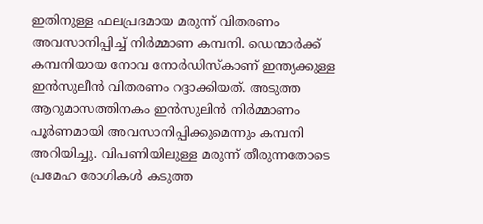ഇതിനുള്ള ഫലപ്രദമായ മരുന്ന് വിതരണം അവസാനിപ്പിച്ച് നിര്‍മ്മാണ കമ്പനി. ഡെന്മാര്‍ക്ക് കമ്പനിയായ നോവ നോര്‍ഡിസ്കാണ് ഇന്ത്യക്കുള്ള ഇന്‍സുലീന്‍ വിതരണം റദ്ദാക്കിയത്. അടുത്ത ആറുമാസത്തിനകം ഇന്‍സുലിന്‍ നിര്‍മ്മാണം പൂര്‍ണമായി അവസാനിപ്പിക്കുമെന്നും കമ്പനി അറിയിച്ചു. വിപണിയിലുള്ള മരുന്ന് തീരുന്നതോടെ പ്രമേഹ രോഗികള്‍ കടുത്ത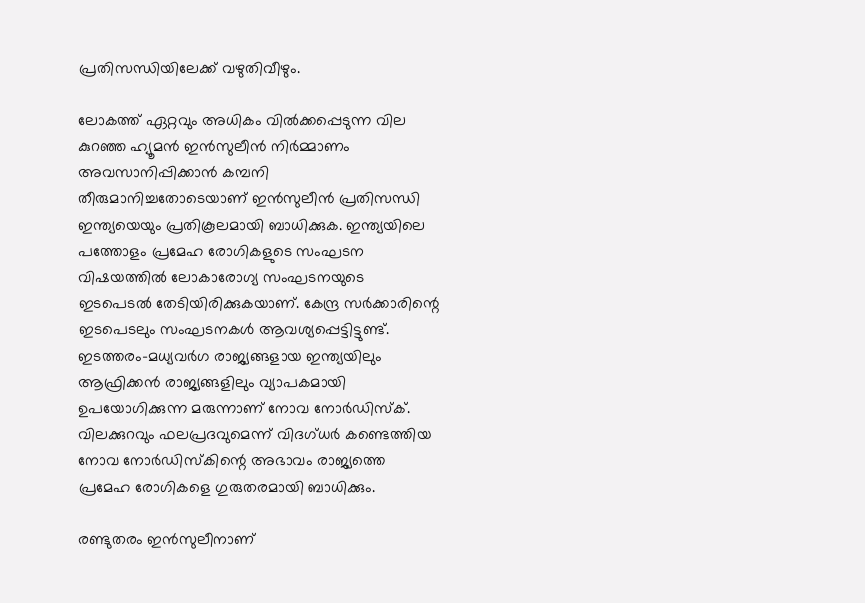പ്രതിസന്ധിയിലേക്ക് വഴുതിവീഴും.

ലോകത്ത് ഏറ്റവും അധികം വില്‍ക്കപ്പെടുന്ന വില കുറഞ്ഞ ഹ്യൂമന്‍ ഇന്‍സുലീന്‍ നിര്‍മ്മാണം അവസാനിപ്പിക്കാന്‍ കമ്പനി തീരുമാനിച്ചതോടെയാണ് ഇന്‍സുലീന്‍ പ്രതിസന്ധി ഇന്ത്യയെയും പ്രതികൂലമായി ബാധിക്കുക. ഇന്ത്യയിലെ പത്തോളം പ്രമേഹ രോഗികളുടെ സംഘടന വിഷയത്തില്‍ ലോകാരോഗ്യ സംഘടനയുടെ ഇടപെടല്‍ തേടിയിരിക്കുകയാണ്. കേന്ദ്ര സര്‍ക്കാരിന്റെ ഇടപെടലും സംഘടനകള്‍ ആവശ്യപ്പെട്ടിട്ടുണ്ട്. ഇടത്തരം-മധ്യവര്‍ഗ രാജ്യങ്ങളായ ഇന്ത്യയിലും ആഫ്രിക്കന്‍ രാജ്യങ്ങളിലും വ്യാപകമായി ഉപയോഗിക്കുന്ന മരുന്നാണ് നോവ നോര്‍ഡിസ്ക്. വിലക്കുറവും ഫലപ്രദവുമെന്ന് വിദഗ്ധര്‍ കണ്ടെത്തിയ നോവ നോര്‍ഡിസ്കിന്റെ അഭാവം രാജ്യത്തെ പ്രമേഹ രോഗികളെ ഗുരുതരമായി ബാധിക്കും.

രണ്ടുതരം ഇന്‍സുലീനാണ്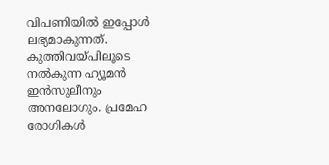വിപണിയില്‍ ഇപ്പോള്‍ ലഭ്യമാകുന്നത്. കുത്തിവയ്പിലൂടെ നല്‍കുന്ന ഹ്യൂമന്‍ ഇന്‍സുലീനും അനലോഗും. പ്രമേഹ രോഗികള്‍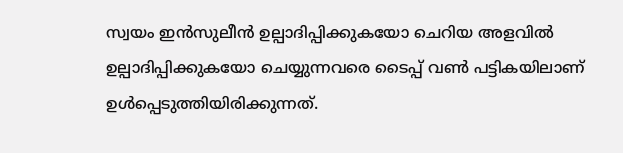സ്വയം ഇന്‍സുലീന്‍ ഉല്പാദിപ്പിക്കുകയോ ചെറിയ അളവില്‍ ഉല്പാദിപ്പിക്കുകയോ ചെയ്യുന്നവരെ ടൈപ്പ് വണ്‍ പട്ടികയിലാണ് ഉള്‍പ്പെടുത്തിയിരിക്കുന്നത്.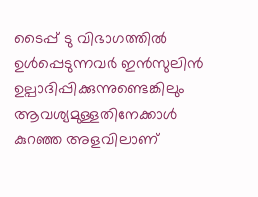ടൈപ്പ് ടു വിഭാഗത്തില്‍ ഉള്‍പ്പെടുന്നവര്‍ ഇന്‍സുലിന്‍ ഉല്പാദിപ്പിക്കുന്നുണ്ടെങ്കിലും ആവശ്യമുള്ളതിനേക്കാള്‍ കുറഞ്ഞ അളവിലാണ്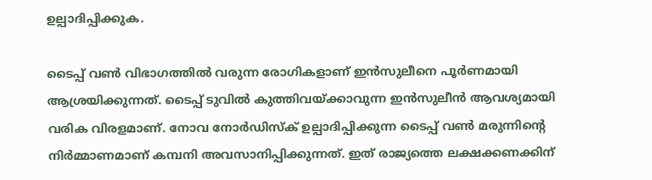ഉല്പാദിപ്പിക്കുക.

ടൈപ്പ് വണ്‍ വിഭാഗത്തില്‍ വരുന്ന രോഗികളാണ് ഇന്‍സുലീനെ പൂര്‍ണമായി ആശ്രയിക്കുന്നത്. ടൈപ്പ് ടുവില്‍ കുത്തിവയ്ക്കാവുന്ന ഇന്‍സുലീന്‍ ആവശ്യമായി വരിക വിരളമാണ്. നോവ നോര്‍ഡിസ്ക് ഉല്പാദിപ്പിക്കുന്ന ടൈപ്പ് വണ്‍ മരുന്നിന്റെ നിര്‍മ്മാണമാണ് കമ്പനി അവസാനിപ്പിക്കുന്നത്. ഇത് രാജ്യത്തെ ലക്ഷക്കണക്കിന്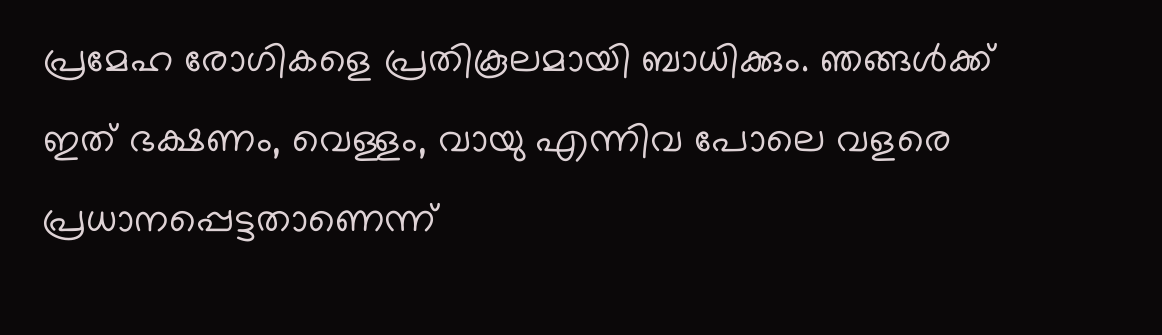പ്രമേഹ രോഗികളെ പ്രതികൂലമായി ബാധിക്കും. ഞങ്ങള്‍ക്ക് ഇത് ഭക്ഷണം, വെള്ളം, വായു എന്നിവ പോലെ വളരെ പ്രധാനപ്പെട്ടതാണെന്ന്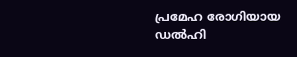പ്രമേഹ രോഗിയായ ഡല്‍ഹി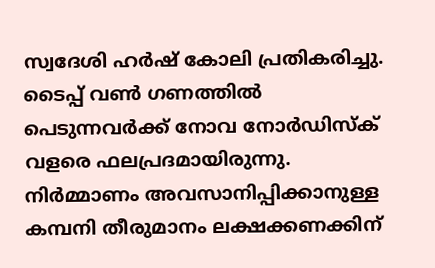സ്വദേശി ഹര്‍ഷ് കോലി പ്രതികരിച്ചു. ടൈപ്പ് വണ്‍ ഗണത്തില്‍ പെടുന്നവര്‍ക്ക് നോവ നോര്‍ഡിസ്ക് വളരെ ഫലപ്രദമായിരുന്നു. നിര്‍മ്മാണം അവസാനിപ്പിക്കാനുള്ള കമ്പനി തീരുമാനം ലക്ഷക്കണക്കിന്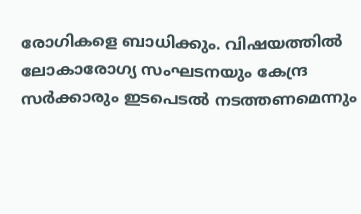രോഗികളെ ബാധിക്കും. വിഷയത്തില്‍ ലോകാരോഗ്യ സംഘടനയും കേന്ദ്ര സര്‍ക്കാരും ഇടപെടല്‍ നടത്തണമെന്നും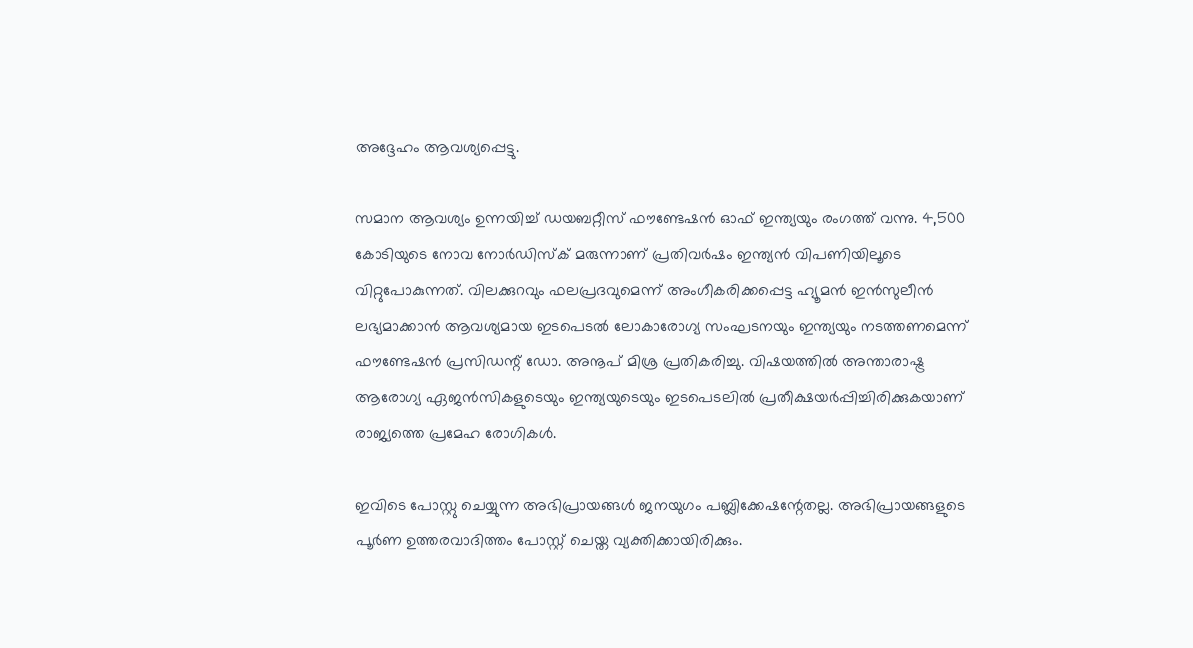അദ്ദേഹം ആവശ്യപ്പെട്ടു.

സമാന ആവശ്യം ഉന്നയിച്ച് ഡയബറ്റീസ് ഫൗണ്ടേഷന്‍ ഓഫ് ഇന്ത്യയും രംഗത്ത് വന്നു. 4,500 കോടിയുടെ നോവ നോര്‍ഡിസ്ക് മരുന്നാണ് പ്രതിവര്‍ഷം ഇന്ത്യന്‍ വിപണിയിലൂടെ വിറ്റുപോകുന്നത്. വിലക്കുറവും ഫലപ്രദവുമെന്ന് അംഗീകരിക്കപ്പെട്ട ഹ്യൂമന്‍ ഇന്‍സുലീന്‍ ലഭ്യമാക്കാന്‍ ആവശ്യമായ ഇടപെടല്‍ ലോകാരോഗ്യ സംഘടനയും ഇന്ത്യയും നടത്തണമെന്ന് ഫൗണ്ടേഷന്‍ പ്രസിഡന്റ് ഡോ. അനൂപ് മിശ്ര പ്രതികരിച്ചു. വിഷയത്തില്‍ അന്താരാഷ്ട്ര ആരോഗ്യ ഏജന്‍സികളുടെയും ഇന്ത്യയുടെയും ഇടപെടലില്‍ പ്രതീക്ഷയര്‍പ്പിച്ചിരിക്കുകയാണ് രാജ്യത്തെ പ്രമേഹ രോഗികള്‍.

ഇവിടെ പോസ്റ്റു ചെയ്യുന്ന അഭിപ്രായങ്ങള്‍ ജനയുഗം പബ്ലിക്കേഷന്റേതല്ല. അഭിപ്രായങ്ങളുടെ പൂര്‍ണ ഉത്തരവാദിത്തം പോസ്റ്റ് ചെയ്ത വ്യക്തിക്കായിരിക്കും.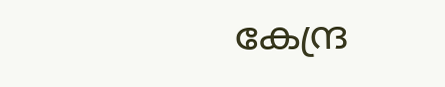കേന്ദ്ര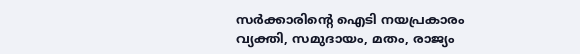സര്‍ക്കാരിന്റെ ഐടി നയപ്രകാരം വ്യക്തി, സമുദായം, മതം, രാജ്യം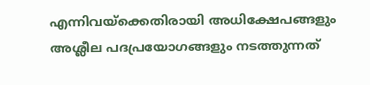എന്നിവയ്‌ക്കെതിരായി അധിക്ഷേപങ്ങളും അശ്ലീല പദപ്രയോഗങ്ങളും നടത്തുന്നത്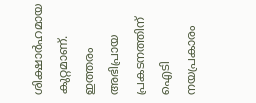ശിക്ഷാര്‍ഹമായ കുറ്റമാണ്. ഇത്തരം അഭിപ്രായ പ്രകടനത്തിന് ഐടി നയപ്രകാരം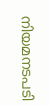നിയമനടപടി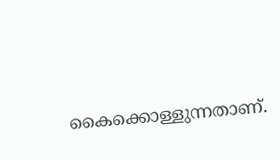കൈക്കൊള്ളുന്നതാണ്.